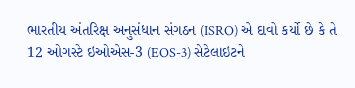ભારતીય અંતરિક્ષ અનુસંધાન સંગઠન (ISRO) એ દાવો કર્યો છે કે તે 12 ઓગસ્ટે ઇઓએસ-3 (EOS-3) સેટેલાઇટને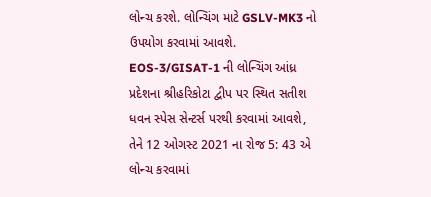લોન્ચ કરશે. લોન્ચિંગ માટે GSLV-MK3 નો ઉપયોગ કરવામાં આવશે. EOS-3/GISAT-1 ની લોન્ચિંગ આંધ્ર પ્રદેશના શ્રીહરિકોટા દ્વીપ પર સ્થિત સતીશ ધવન સ્પેસ સેન્ટર્સ પરથી કરવામાં આવશે,
તેને 12 ઓગસ્ટ 2021 ના રોજ 5: 43 એ લોન્ચ કરવામાં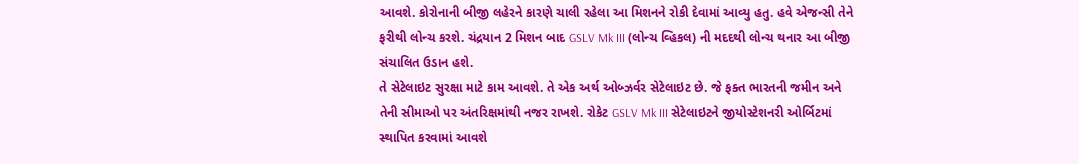આવશે. કોરોનાની બીજી લહેરને કારણે ચાલી રહેલા આ મિશનને રોકી દેવામાં આવ્યુ હતુ. હવે એજન્સી તેને ફરીથી લોન્ચ કરશે. ચંદ્રયાન 2 મિશન બાદ GSLV Mk III (લોન્ચ વ્હિકલ) ની મદદથી લોન્ચ થનાર આ બીજી સંચાલિત ઉડાન હશે.
તે સેટેલાઇટ સુરક્ષા માટે કામ આવશે. તે એક અર્થ ઓબ્ઝર્વર સેટેલાઇટ છે. જે ફક્ત ભારતની જમીન અને તેની સીમાઓ પર અંતરિક્ષમાંથી નજર રાખશે. રોકેટ GSLV Mk III સેટેલાઇટને જીયોસ્ટેશનરી ઓર્બિટમાં સ્થાપિત કરવામાં આવશે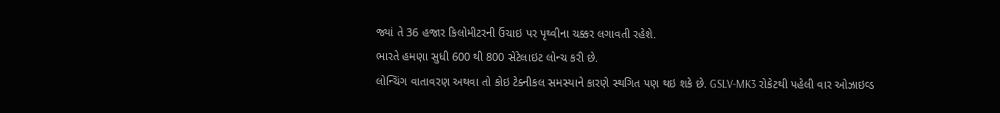જ્યાં તે 36 હજાર કિલોમીટરની ઉંચાઇ પર પૃથ્વીના ચક્કર લગાવતી રહેશે.
ભારતે હમણા સુધી 600 થી 800 સેટેલાઇટ લોન્ચ કરી છે.
લોન્ચિંગ વાતાવરણ અથવા તો કોઇ ટેક્નીકલ સમસ્યાને કારણે સ્થગિત પણ થઇ શકે છે. GSLV-MK3 રોકેટથી પહેલી વાર ઓઝાઇવ્ડ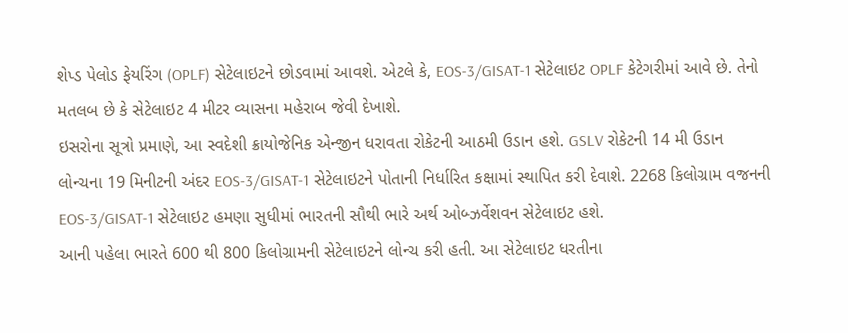શેપ્ડ પેલોડ ફેયરિંગ (OPLF) સેટેલાઇટને છોડવામાં આવશે. એટલે કે, EOS-3/GISAT-1 સેટેલાઇટ OPLF કેટેગરીમાં આવે છે. તેનો મતલબ છે કે સેટેલાઇટ 4 મીટર વ્યાસના મહેરાબ જેવી દેખાશે.
ઇસરોના સૂત્રો પ્રમાણે, આ સ્વદેશી ક્રાયોજેનિક એન્જીન ધરાવતા રોકેટની આઠમી ઉડાન હશે. GSLV રોકેટની 14 મી ઉડાન લોન્ચના 19 મિનીટની અંદર EOS-3/GISAT-1 સેટેલાઇટને પોતાની નિર્ધારિત કક્ષામાં સ્થાપિત કરી દેવાશે. 2268 કિલોગ્રામ વજનની EOS-3/GISAT-1 સેટેલાઇટ હમણા સુધીમાં ભારતની સૌથી ભારે અર્થ ઓબ્ઝર્વેશવન સેટેલાઇટ હશે.
આની પહેલા ભારતે 600 થી 800 કિલોગ્રામની સેટેલાઇટને લોન્ચ કરી હતી. આ સેટેલાઇટ ધરતીના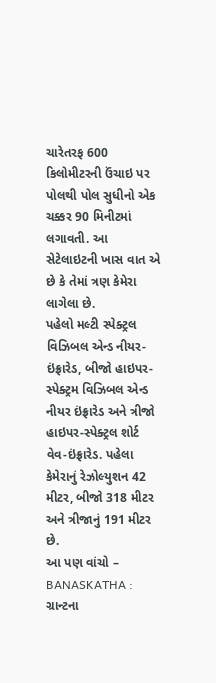ચારેતરફ 600 કિલોમીટરની ઉંચાઇ પર પોલથી પોલ સુધીનો એક ચક્કર 90 મિનીટમાં લગાવતી. આ સેટેલાઇટની ખાસ વાત એ છે કે તેમાં ત્રણ કેમેરા લાગેલા છે.
પહેલો મલ્ટી સ્પેક્ટ્રલ વિઝિબલ એન્ડ નીયર-ઇંફ્રારેડ, બીજો હાઇપર-સ્પેક્ટ્રમ વિઝિબલ એન્ડ નીયર ઇંફ્રારેડ અને ત્રીજો હાઇપર-સ્પેક્ટ્રલ શોર્ટ વેવ-ઇંફ્રારેડ. પહેલા કેમેરાનું રેઝોલ્યુશન 42 મીટર, બીજો 318 મીટર અને ત્રીજાનું 191 મીટર છે.
આ પણ વાંચો – BANASKATHA : ગ્રાન્ટના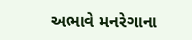અભાવે મનરેગાના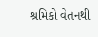શ્રમિકો વેતનથી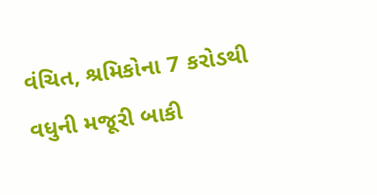વંચિત, શ્રમિકોના 7 કરોડથી વધુની મજૂરી બાકી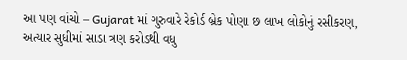આ પણ વાંચો – Gujarat માં ગુરુવારે રેકોર્ડ બ્રેક પોણા છ લાખ લોકોનું રસીકરણ, અત્યાર સુધીમાં સાડા ત્રણ કરોડથી વધુ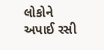લોકોને અપાઈ રસી